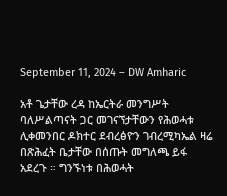September 11, 2024 – DW Amharic

አቶ ጌታቸው ረዳ ከኤርትራ መንግሥት ባለሥልጣናት ጋር መገናኘታቸውን የሕወሓቱ ሊቀመንበር ዶክተር ደብረፅዮን ገብረሚካኤል ዛሬ በጽሕፈት ቤታቸው በሰጡት መግለጫ ይፋ አደረጉ ። ግንኙነቱ በሕወሓት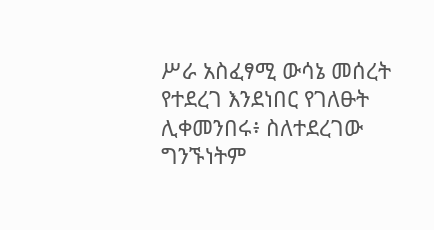ሥራ አስፈፃሚ ውሳኔ መሰረት የተደረገ እንደነበር የገለፁት ሊቀመንበሩ፥ ስለተደረገው ግንኙነትም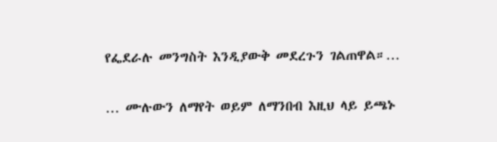የፌደራሉ መንግስት እንዲያውቅ መደረጉን ገልጠዋል።…

… ሙሉውን ለማየት ወይም ለማንበብ እዚህ ላይ ይጫኑ